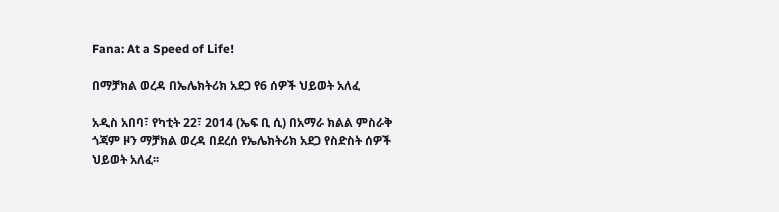Fana: At a Speed of Life!

በማቻክል ወረዳ በኤሌክትሪክ አደጋ የ6 ሰዎች ህይወት አለፈ

አዲስ አበባ፣ የካቲት 22፣ 2014 (ኤፍ ቢ ሲ) በአማራ ክልል ምስራቅ ጎጃም ዞን ማቻክል ወረዳ በደረሰ የኤሌክትሪክ አደጋ የስድስት ሰዎች ህይወት አለፈ፡፡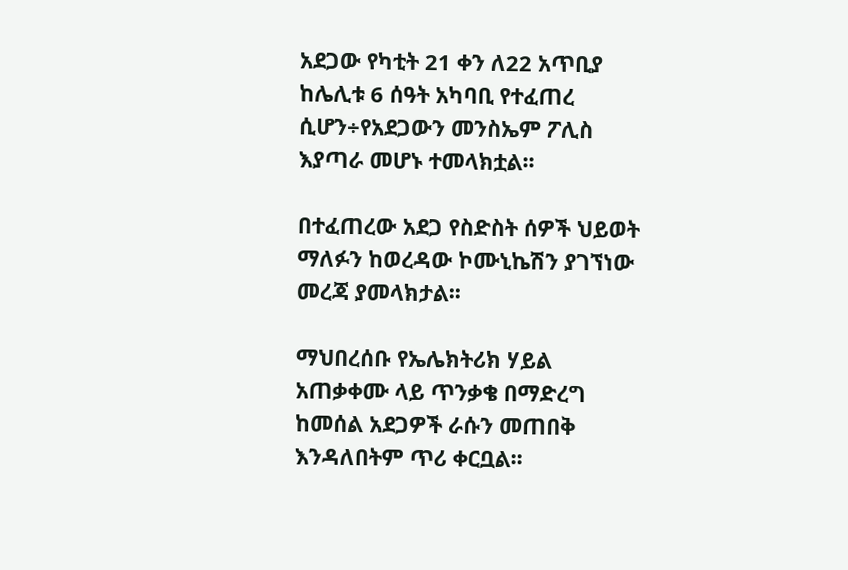አደጋው የካቲት 21 ቀን ለ22 አጥቢያ ከሌሊቱ 6 ሰዓት አካባቢ የተፈጠረ ሲሆን÷የአደጋውን መንስኤም ፖሊስ እያጣራ መሆኑ ተመላክቷል፡፡

በተፈጠረው አደጋ የስድስት ሰዎች ህይወት ማለፉን ከወረዳው ኮሙኒኬሽን ያገኘነው መረጃ ያመላክታል፡፡

ማህበረሰቡ የኤሌክትሪክ ሃይል አጠቃቀሙ ላይ ጥንቃቄ በማድረግ ከመሰል አደጋዎች ራሱን መጠበቅ እንዳለበትም ጥሪ ቀርቧል፡፡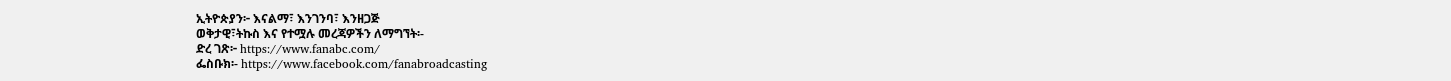ኢትዮጵያን፦ እናልማ፣ እንገንባ፣ እንዘጋጅ
ወቅታዊ፣ትኩስ እና የተሟሉ መረጃዎችን ለማግኘት፡-
ድረ ገጽ፦ https://www.fanabc.com/
ፌስቡክ፡- https://www.facebook.com/fanabroadcasting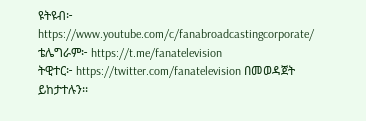ዩትዩብ፦ https://www.youtube.com/c/fanabroadcastingcorporate/
ቴሌግራም፦ https://t.me/fanatelevision
ትዊተር፦ https://twitter.com/fanatelevision በመወዳጀት ይከታተሉን፡፡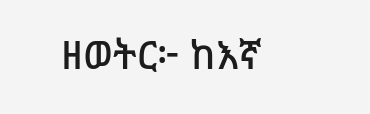ዘወትር፦ ከእኛ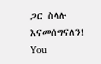ጋር ስላሉ እናመሰግናለን!
You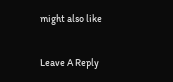might also like

Leave A Reply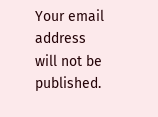Your email address will not be published.